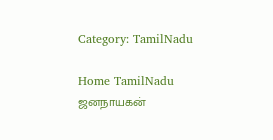Category: TamilNadu

Home TamilNadu
ஜனநாயகன்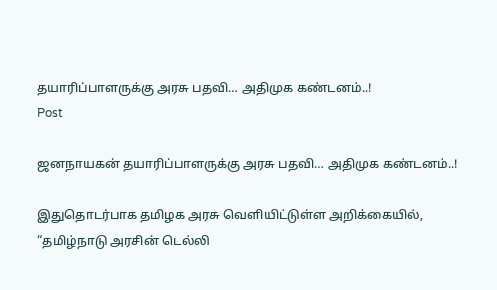தயாரிப்பாளருக்கு அரசு பதவி… அதிமுக கண்டனம்..!
Post

ஜனநாயகன் தயாரிப்பாளருக்கு அரசு பதவி… அதிமுக கண்டனம்..!

இதுதொடர்பாக தமிழக அரசு வெளியிட்டுள்ள அறிக்கையில்,  “தமிழ்நாடு அரசின் டெல்லி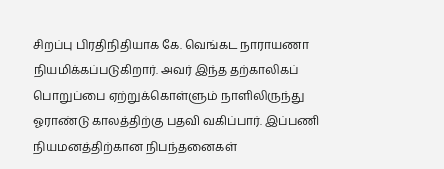சிறப்பு பிரதிநிதியாக கே. வெங்கட நாராயணா நியமிக்கப்படுகிறார். அவர் இந்த தற்காலிகப் பொறுப்பை ஏற்றுக்கொள்ளும் நாளிலிருந்து ஓராண்டு காலத்திற்கு பதவி வகிப்பார். இப்பணி நியமனத்திற்கான நிபந்தனைகள்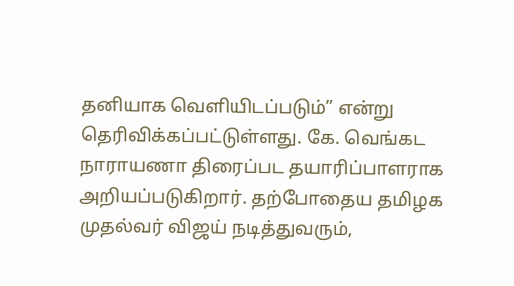தனியாக வெளியிடப்படும்” என்று தெரிவிக்கப்பட்டுள்ளது. கே. வெங்கட நாராயணா திரைப்பட தயாரிப்பாளராக அறியப்படுகிறார். தற்போதைய தமிழக முதல்வர் விஜய் நடித்துவரும்,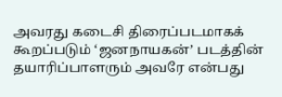அவரது கடைசி திரைப்படமாகக் கூறப்படும் ‘ஜனநாயகன்’ படத்தின் தயாரிப்பாளரும் அவரே என்பது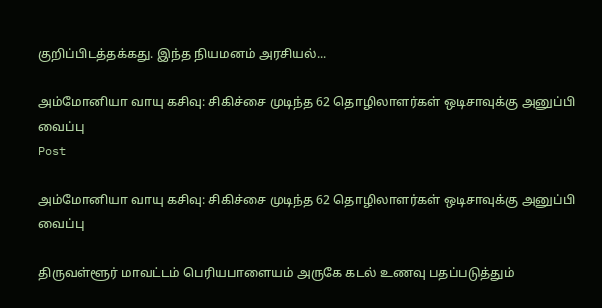குறிப்பிடத்தக்கது. இந்த நியமனம் அரசியல்...

அம்மோனியா வாயு கசிவு: சிகிச்சை முடிந்த 62 தொழிலாளர்கள் ஒடிசாவுக்கு அனுப்பி வைப்பு
Post

அம்மோனியா வாயு கசிவு: சிகிச்சை முடிந்த 62 தொழிலாளர்கள் ஒடிசாவுக்கு அனுப்பி வைப்பு

திருவள்ளூர் மாவட்டம் பெரியபாளையம் அருகே கடல் உணவு பதப்படுத்தும்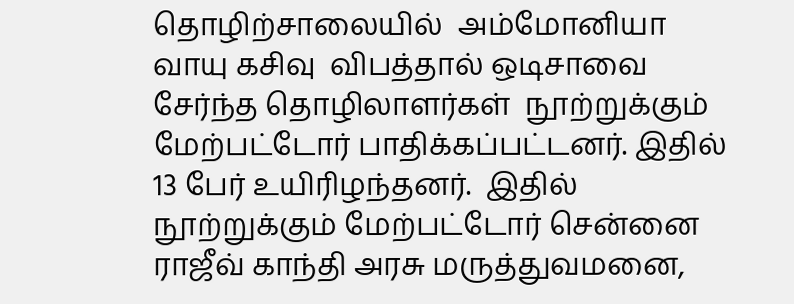தொழிற்சாலையில்  அம்மோனியா வாயு கசிவு  விபத்தால் ஒடிசாவை சேர்ந்த தொழிலாளர்கள்  நூற்றுக்கும் மேற்பட்டோர் பாதிக்கப்பட்டனர். இதில் 13 பேர் உயிரிழந்தனர்.  இதில் நூற்றுக்கும் மேற்பட்டோர் சென்னை ராஜீவ் காந்தி அரசு மருத்துவமனை,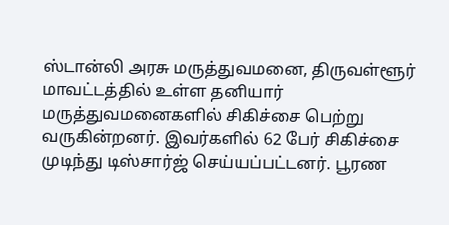ஸ்டான்லி அரசு மருத்துவமனை, திருவள்ளூர் மாவட்டத்தில் உள்ள தனியார் மருத்துவமனைகளில் சிகிச்சை பெற்று வருகின்றனர். இவர்களில் 62 பேர் சிகிச்சை முடிந்து டிஸ்சார்ஜ் செய்யப்பட்டனர். பூரண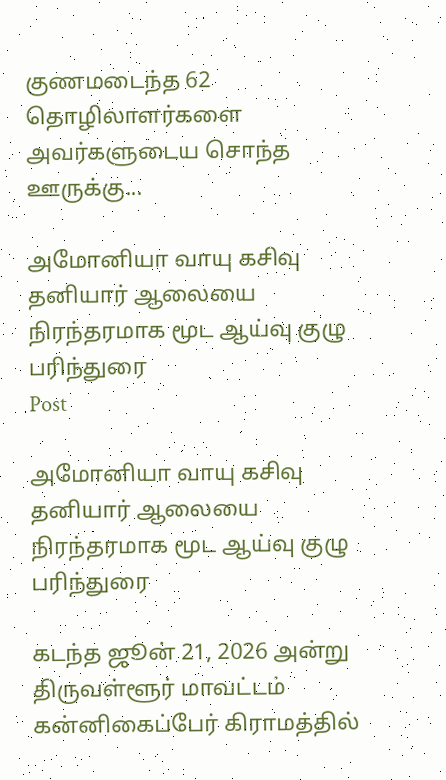குணமடைந்த 62 தொழிலாளர்களை அவர்களுடைய சொந்த ஊருக்கு...

அமோனியா வாயு கசிவு தனியார் ஆலையை நிரந்தரமாக மூட ஆய்வு குழு பரிந்துரை
Post

அமோனியா வாயு கசிவு தனியார் ஆலையை நிரந்தரமாக மூட ஆய்வு குழு பரிந்துரை

கடந்த ஜூன் 21, 2026 அன்று திருவள்ளூர் மாவட்டம் கன்னிகைப்பேர் கிராமத்தில்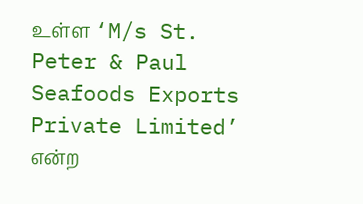உள்ள ‘M/s St. Peter & Paul Seafoods Exports Private Limited’ என்ற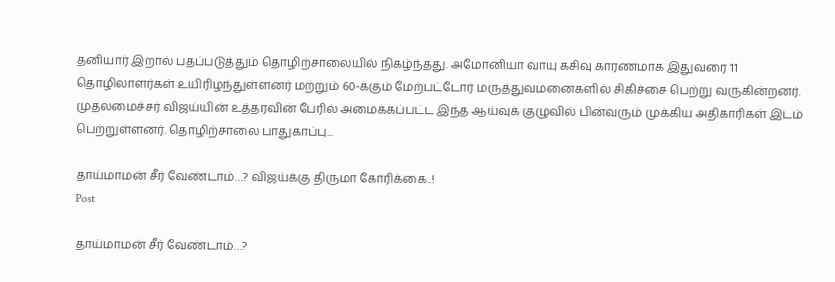தனியார் இறால் பதப்படுத்தும் தொழிற்சாலையில் நிகழ்ந்தது. அமோனியா வாயு கசிவு காரணமாக இதுவரை 11 தொழிலாளர்கள் உயிரிழந்துள்ளனர் மற்றும் 60-க்கும் மேற்பட்டோர் மருத்துவமனைகளில் சிகிச்சை பெற்று வருகின்றனர். முதலமைச்சர் விஜய்யின் உத்தரவின் பேரில் அமைக்கப்பட்ட இந்த ஆய்வுக் குழுவில் பின்வரும் முக்கிய அதிகாரிகள் இடம் பெற்றுள்ளனர். தொழிற்சாலை பாதுகாப்பு...

தாய்மாமன் சீர் வேண்டாம்…? விஜய்க்கு திருமா கோரிக்கை..!
Post

தாய்மாமன் சீர் வேண்டாம்…?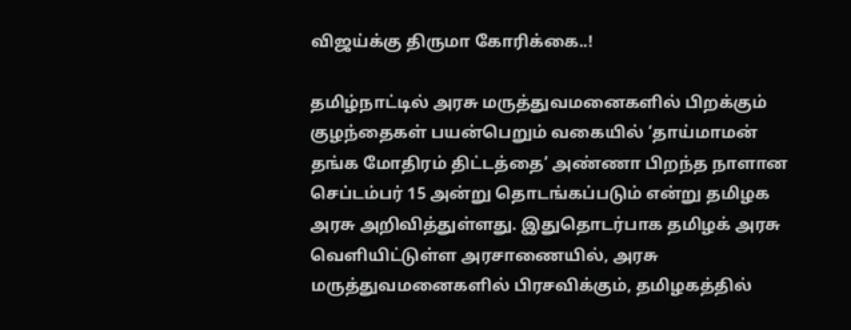விஜய்க்கு திருமா கோரிக்கை..!

தமிழ்நாட்டில் அரசு மருத்துவமனைகளில் பிறக்கும் குழந்தைகள் பயன்பெறும் வகையில் ‘தாய்மாமன் தங்க மோதிரம் திட்டத்தை’ அண்ணா பிறந்த நாளான செப்டம்பர் 15 அன்று தொடங்கப்படும் என்று தமிழக அரசு அறிவித்துள்ளது. இதுதொடர்பாக தமிழக் அரசு வெளியிட்டுள்ள அரசாணையில், அரசு மருத்துவமனைகளில் பிரசவிக்கும், தமிழகத்தில்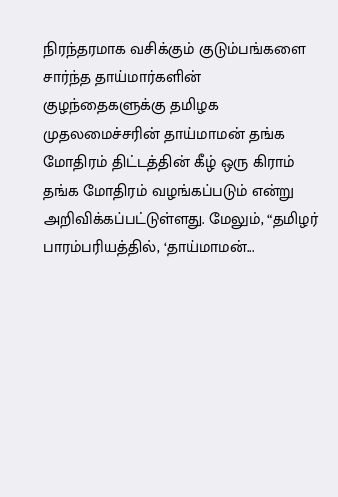நிரந்தரமாக வசிக்கும் குடும்பங்களை சார்ந்த தாய்மார்களின் குழந்தைகளுக்கு தமிழக முதலமைச்சரின் தாய்மாமன் தங்க மோதிரம் திட்டத்தின் கீழ் ஒரு கிராம் தங்க மோதிரம் வழங்கப்படும் என்று அறிவிக்கப்பட்டுள்ளது. மேலும், “தமிழர் பாரம்பரியத்தில், ‘தாய்மாமன்...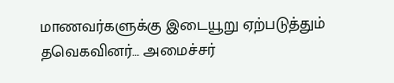மாணவர்களுக்கு இடையூறு ஏற்படுத்தும் தவெகவினர்… அமைச்சர்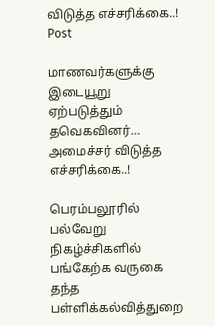விடுத்த எச்சரிக்கை..!
Post

மாணவர்களுக்கு இடையூறு ஏற்படுத்தும் தவெகவினர்… அமைச்சர் விடுத்த எச்சரிக்கை..!

பெரம்பலூரில் பல்வேறு நிகழ்ச்சிகளில் பங்கேற்க வருகை தந்த பள்ளிக்கல்வித்துறை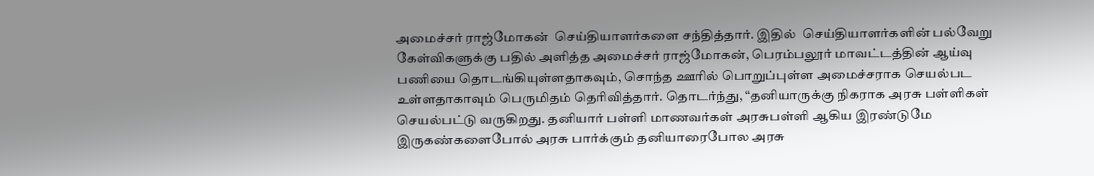அமைச்சர் ராஜ்மோகன்  செய்தியாளர்களை சந்தித்தார். இதில்  செய்தியாளர்களின் பல்வேறு கேள்விகளுக்கு பதில் அளித்த அமைச்சர் ராஜ்மோகன், பெரம்பலூர் மாவட்டத்தின் ஆய்வு பணியை தொடங்கியுள்ளதாகவும், சொந்த ஊரில் பொறுப்புள்ள அமைச்சராக செயல்பட உள்ளதாகாவும் பெருமிதம் தெரிவித்தார். தொடர்ந்து, “தனியாருக்கு நிகராக அரசு பள்ளிகள் செயல்பட்டு வருகிறது. தனியார் பள்ளி மாணவர்கள் அரசுபள்ளி ஆகிய இரண்டுமே இருகண்களைபோல் அரசு பார்க்கும் தனியாரைபோல அரசு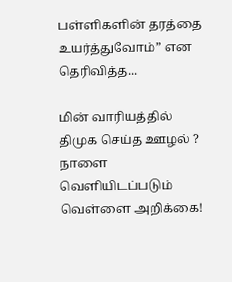பள்ளிகளின் தரத்தை உயர்த்துவோம்” என தெரிவித்த...

மின் வாரியத்தில் திமுக செய்த ஊழல் ? நாளை வெளியிடப்படும் வெள்ளை அறிக்கை!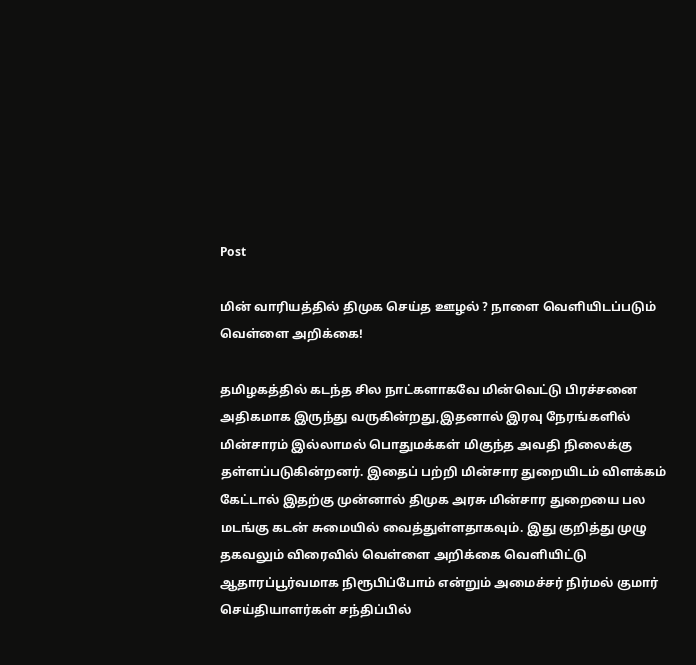Post

மின் வாரியத்தில் திமுக செய்த ஊழல் ? நாளை வெளியிடப்படும் வெள்ளை அறிக்கை!

தமிழகத்தில் கடந்த சில நாட்களாகவே மின்வெட்டு பிரச்சனை அதிகமாக இருந்து வருகின்றது,இதனால் இரவு நேரங்களில் மின்சாரம் இல்லாமல் பொதுமக்கள் மிகுந்த அவதி நிலைக்கு தள்ளப்படுகின்றனர். இதைப் பற்றி மின்சார துறையிடம் விளக்கம் கேட்டால் இதற்கு முன்னால் திமுக அரசு மின்சார துறையை பல மடங்கு கடன் சுமையில் வைத்துள்ளதாகவும். இது குறித்து முழு தகவலும் விரைவில் வெள்ளை அறிக்கை வெளியிட்டு ஆதாரப்பூர்வமாக நிரூபிப்போம் என்றும் அமைச்சர் நிர்மல் குமார் செய்தியாளர்கள் சந்திப்பில்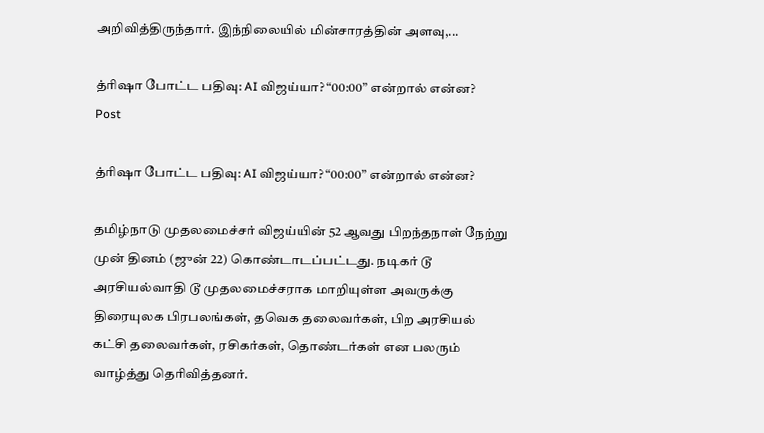அறிவித்திருந்தார். இந்நிலையில் மின்சாரத்தின் அளவு,...

த்ரிஷா போட்ட பதிவு: AI விஜய்யா? “00:00” என்றால் என்ன?
Post

த்ரிஷா போட்ட பதிவு: AI விஜய்யா? “00:00” என்றால் என்ன?

தமிழ்நாடு முதலமைச்சர் விஜய்யின் 52 ஆவது பிறந்தநாள் நேற்று முன் தினம் (ஜுன் 22) கொண்டாடப்பட்டது. நடிகர் டூ அரசியல்வாதி டூ முதலமைச்சராக மாறியுள்ள அவருக்கு திரையுலக பிரபலங்கள், தவெக தலைவர்கள், பிற அரசியல் கட்சி தலைவர்கள், ரசிகர்கள், தொண்டர்கள் என பலரும் வாழ்த்து தெரிவித்தனர்.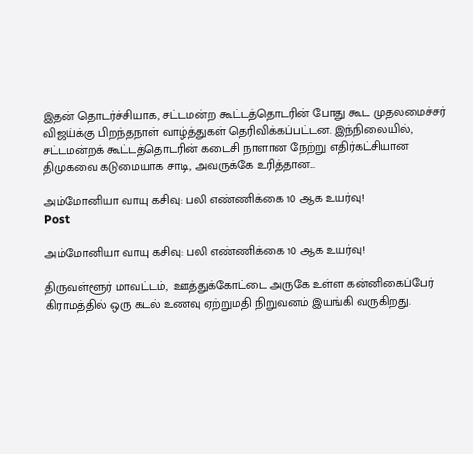இதன் தொடர்ச்சியாக, சட்டமன்ற கூட்டத்தொடரின் போது கூட முதலமைச்சர் விஜய்க்கு பிறந்தநாள் வாழ்த்துகள் தெரிவிக்கப்பட்டன. இந்நிலையில், சட்டமன்றக் கூட்டத்தொடரின் கடைசி நாளான நேற்று எதிர்கட்சியான திமுகவை கடுமையாக சாடி, அவருக்கே உரித்தான...

அம்மோனியா வாயு கசிவு: பலி எண்ணிக்கை 10 ஆக உயர்வு!
Post

அம்மோனியா வாயு கசிவு: பலி எண்ணிக்கை 10 ஆக உயர்வு!

திருவள்ளூர் மாவட்டம்,  ஊத்துக்கோட்டை அருகே உள்ள கன்னிகைப்பேர் கிராமத்தில் ஒரு கடல் உணவு ஏற்றுமதி நிறுவனம் இயங்கி வருகிறது.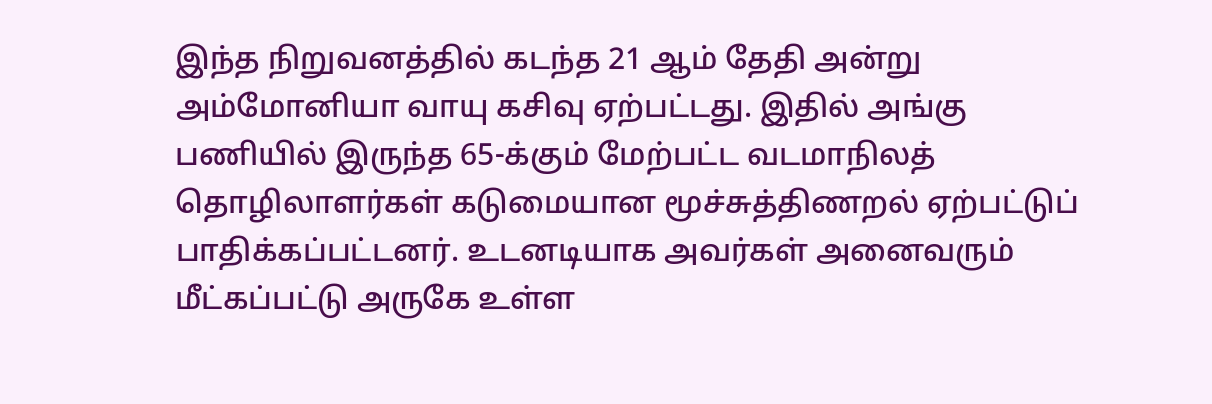இந்த நிறுவனத்தில் கடந்த 21 ஆம் தேதி அன்று அம்மோனியா வாயு கசிவு ஏற்பட்டது. இதில் அங்கு பணியில் இருந்த 65-க்கும் மேற்பட்ட வடமாநிலத் தொழிலாளர்கள் கடுமையான மூச்சுத்திணறல் ஏற்பட்டுப் பாதிக்கப்பட்டனர். உடனடியாக அவர்கள் அனைவரும் மீட்கப்பட்டு அருகே உள்ள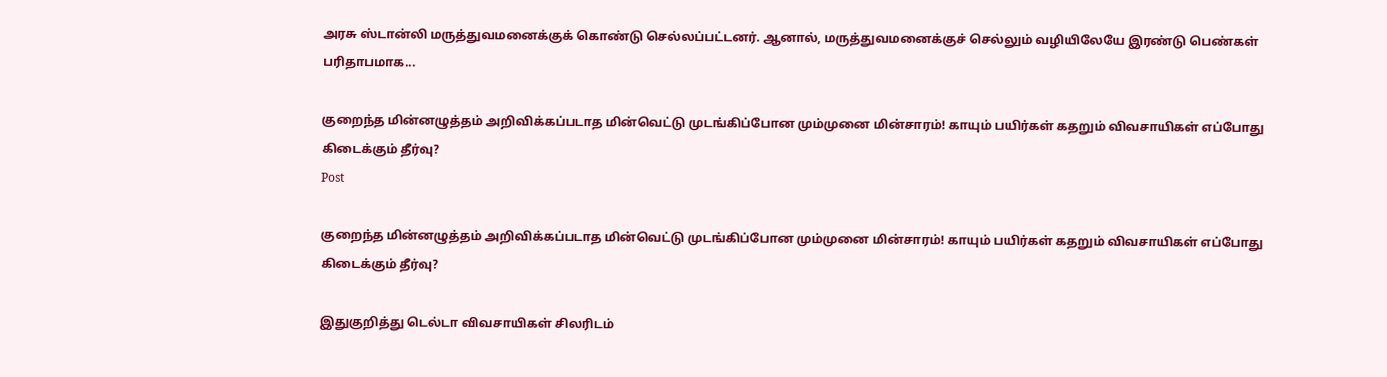அரசு ஸ்டான்லி மருத்துவமனைக்குக் கொண்டு செல்லப்பட்டனர். ஆனால், மருத்துவமனைக்குச் செல்லும் வழியிலேயே இரண்டு பெண்கள் பரிதாபமாக...

குறைந்த மின்னழுத்தம் அறிவிக்கப்படாத மின்வெட்டு முடங்கிப்போன மும்முனை மின்சாரம்! காயும் பயிர்கள் கதறும் விவசாயிகள் எப்போது கிடைக்கும் தீர்வு?
Post

குறைந்த மின்னழுத்தம் அறிவிக்கப்படாத மின்வெட்டு முடங்கிப்போன மும்முனை மின்சாரம்! காயும் பயிர்கள் கதறும் விவசாயிகள் எப்போது கிடைக்கும் தீர்வு?

இதுகுறித்து டெல்டா விவசாயிகள் சிலரிடம்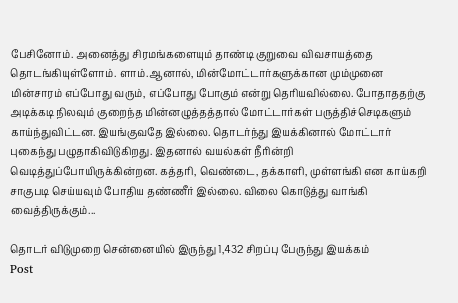பேசினோம். அனைத்து சிரமங்களையும் தாண்டி குறுவை விவசாயத்தை தொடங்கியுள்ளோம். ளாம்.ஆனால், மின்மோட்டார்களுக்கான மும்முனை மின்சாரம் எப்போது வரும், எப்போது போகும் என்று தெரியவில்லை. போதாததற்கு அடிக்கடி நிலவும் குறைந்த மின்னழுத்தத்தால் மோட்டார்கள் பருத்திச்செடிகளும் காய்ந்துவிட்டன. இயங்குவதே இல்லை. தொடர்ந்து இயக்கினால் மோட்டார் புகைந்து பழுதாகிவிடுகிறது. இதனால் வயல்கள் நீரின்றி வெடித்துப்போயிருக்கின்றன. கத்தரி, வெண்டை, தக்காளி, முள்ளங்கி என காய்கறி சாகுபடி செய்யவும் போதிய தண்ணீர் இல்லை. விலை கொடுத்து வாங்கி வைத்திருக்கும்...

தொடர் விடுமுறை சென்னையில் இருந்து 1,432 சிறப்பு பேருந்து இயக்கம்
Post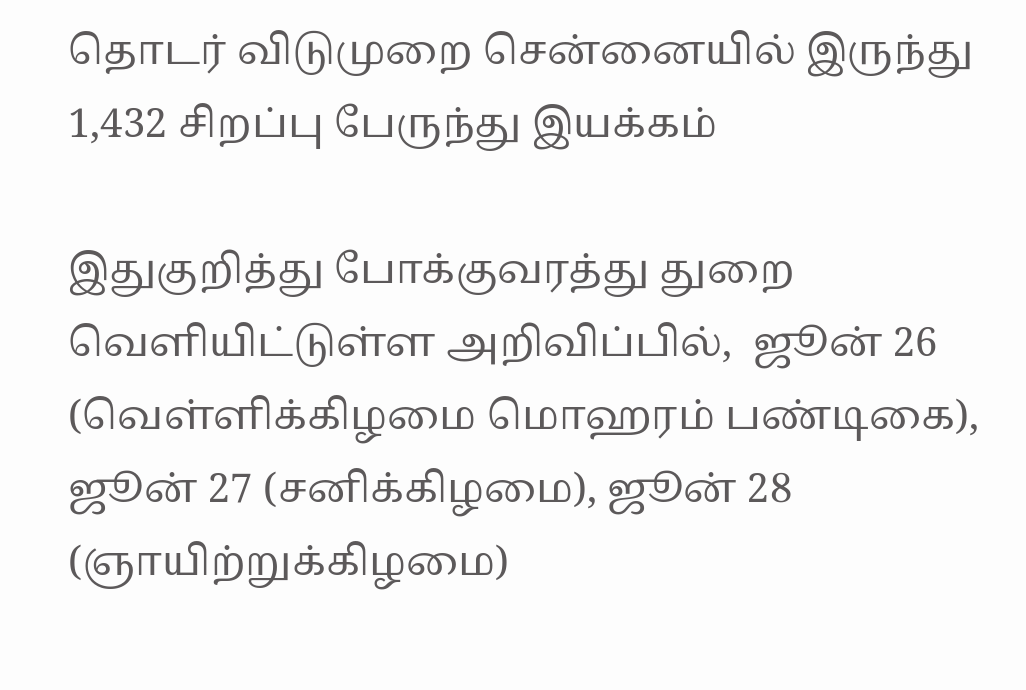தொடர் விடுமுறை சென்னையில் இருந்து 1,432 சிறப்பு பேருந்து இயக்கம்

இதுகுறித்து போக்குவரத்து துறை வெளியிட்டுள்ள அறிவிப்பில்,  ஜூன் 26 (வெள்ளிக்கிழமை மொஹரம் பண்டிகை), ஜூன் 27 (சனிக்கிழமை), ஜூன் 28 (ஞாயிற்றுக்கிழமை)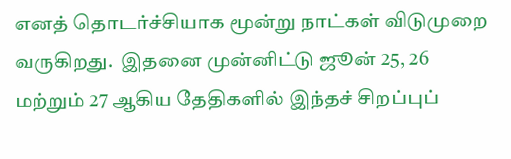எனத் தொடர்ச்சியாக மூன்று நாட்கள் விடுமுறை வருகிறது.  இதனை முன்னிட்டு ஜூன் 25, 26 மற்றும் 27 ஆகிய தேதிகளில் இந்தச் சிறப்புப்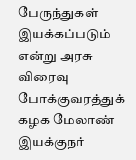பேருந்துகள் இயக்கப்படும் என்று அரசு விரைவு போக்குவரத்துக் கழக மேலாண் இயக்குநர்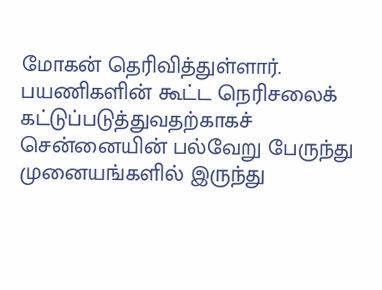மோகன் தெரிவித்துள்ளார். பயணிகளின் கூட்ட நெரிசலைக் கட்டுப்படுத்துவதற்காகச் சென்னையின் பல்வேறு பேருந்து முனையங்களில் இருந்து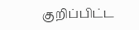குறிப்பிட்ட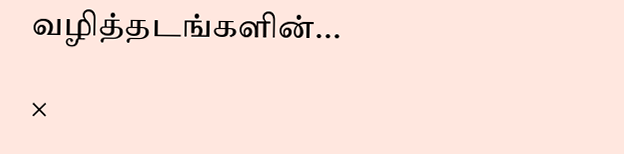வழித்தடங்களின்...

×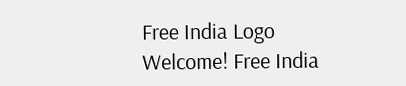Free India Logo
Welcome! Free India